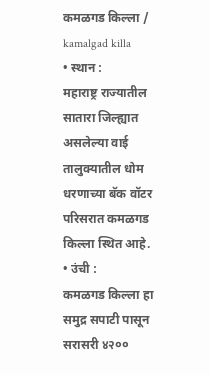कमळगड किल्ला / kamalgad killa
• स्थान :
महाराष्ट्र राज्यातील सातारा जिल्ह्यात असलेल्या वाई तालुक्यातील धोम धरणाच्या बॅक वॉटर परिसरात कमळगड किल्ला स्थित आहे.
• उंची :
कमळगड किल्ला हा समुद्र सपाटी पासून सरासरी ४२००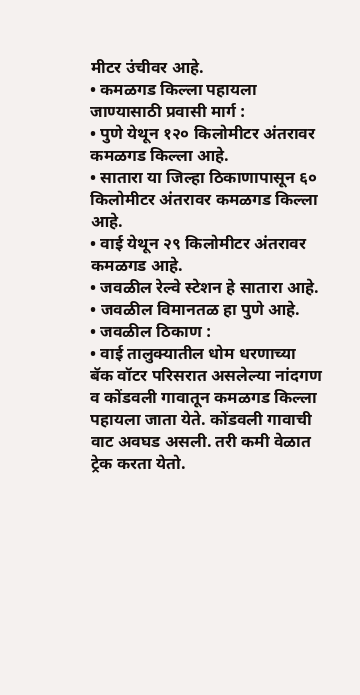मीटर उंचीवर आहे.
• कमळगड किल्ला पहायला जाण्यासाठी प्रवासी मार्ग :
• पुणे येथून १२० किलोमीटर अंतरावर कमळगड किल्ला आहे.
• सातारा या जिल्हा ठिकाणापासून ६० किलोमीटर अंतरावर कमळगड किल्ला आहे.
• वाई येथून २९ किलोमीटर अंतरावर कमळगड आहे.
• जवळील रेल्वे स्टेशन हे सातारा आहे.
• जवळील विमानतळ हा पुणे आहे.
• जवळील ठिकाण :
• वाई तालुक्यातील धोम धरणाच्या बॅक वॉटर परिसरात असलेल्या नांदगण व कोंडवली गावातून कमळगड किल्ला पहायला जाता येते. कोंडवली गावाची वाट अवघड असली. तरी कमी वेळात ट्रेक करता येतो.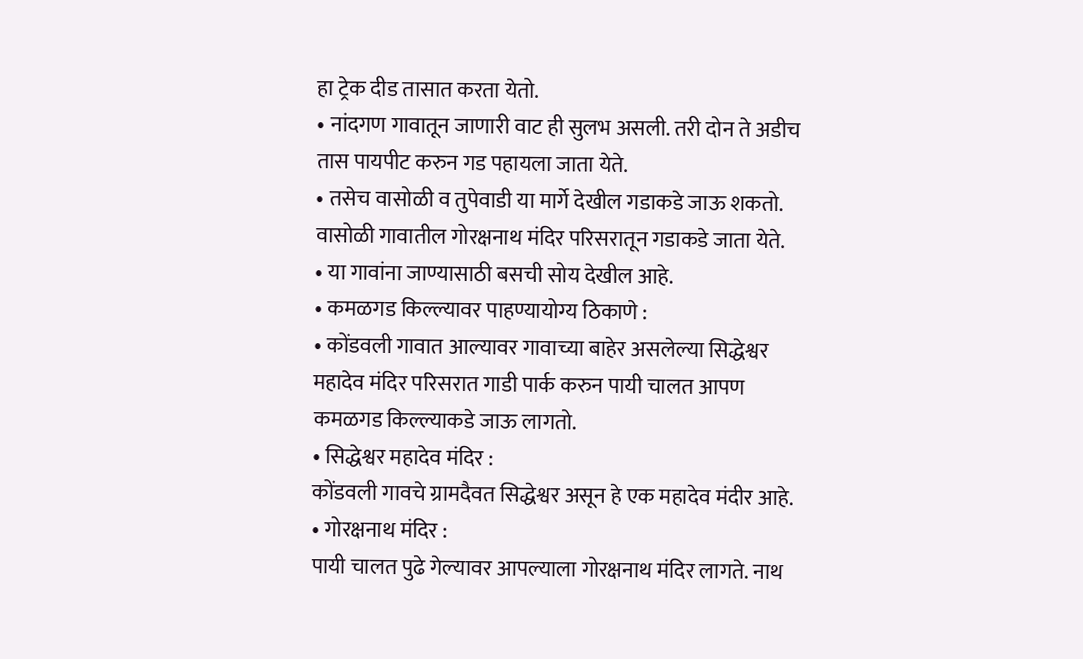हा ट्रेक दीड तासात करता येतो.
• नांदगण गावातून जाणारी वाट ही सुलभ असली. तरी दोन ते अडीच तास पायपीट करुन गड पहायला जाता येते.
• तसेच वासोळी व तुपेवाडी या मार्गे देखील गडाकडे जाऊ शकतो. वासोळी गावातील गोरक्षनाथ मंदिर परिसरातून गडाकडे जाता येते.
• या गावांना जाण्यासाठी बसची सोय देखील आहे.
• कमळगड किल्ल्यावर पाहण्यायोग्य ठिकाणे :
• कोंडवली गावात आल्यावर गावाच्या बाहेर असलेल्या सिद्धेश्वर महादेव मंदिर परिसरात गाडी पार्क करुन पायी चालत आपण कमळगड किल्ल्याकडे जाऊ लागतो.
• सिद्धेश्वर महादेव मंदिर :
कोंडवली गावचे ग्रामदैवत सिद्धेश्वर असून हे एक महादेव मंदीर आहे.
• गोरक्षनाथ मंदिर :
पायी चालत पुढे गेल्यावर आपल्याला गोरक्षनाथ मंदिर लागते. नाथ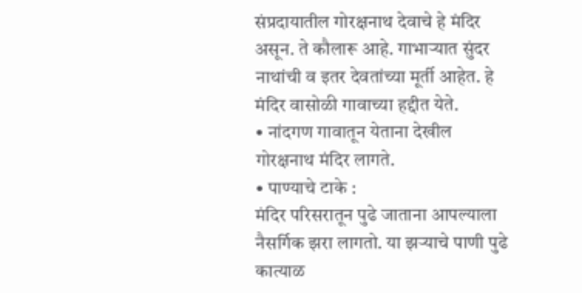संप्रदायातील गोरक्षनाथ देवाचे हे मंदिर असून. ते कौलारू आहे. गाभाऱ्यात सुंदर नाथांची व इतर देवतांच्या मूर्ती आहेत. हे मंदिर वासोळी गावाच्या हद्दीत येते.
• नांदगण गावातून येताना देखील गोरक्षनाथ मंदिर लागते.
• पाण्याचे टाके :
मंदिर परिसरातून पुढे जाताना आपल्याला नैसर्गिक झरा लागतो. या झऱ्याचे पाणी पुढे कात्याळ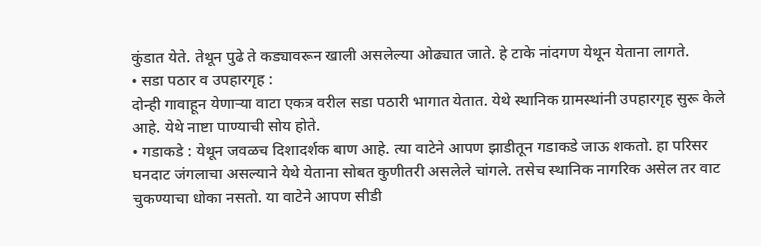कुंडात येते. तेथून पुढे ते कड्यावरून खाली असलेल्या ओढ्यात जाते. हे टाके नांदगण येथून येताना लागते.
• सडा पठार व उपहारगृह :
दोन्ही गावाहून येणाऱ्या वाटा एकत्र वरील सडा पठारी भागात येतात. येथे स्थानिक ग्रामस्थांनी उपहारगृह सुरू केले आहे. येथे नाष्टा पाण्याची सोय होते.
• गडाकडे : येथून जवळच दिशादर्शक बाण आहे. त्या वाटेने आपण झाडीतून गडाकडे जाऊ शकतो. हा परिसर घनदाट जंगलाचा असल्याने येथे येताना सोबत कुणीतरी असलेले चांगले. तसेच स्थानिक नागरिक असेल तर वाट चुकण्याचा धोका नसतो. या वाटेने आपण सीडी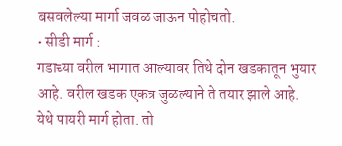बसवलेल्या मार्गा जवळ जाऊन पोहोचतो.
• सीडी मार्ग :
गडाच्या वरील भागात आल्यावर तिथे दोन खडकातून भुयार आहे. वरील खडक एकत्र जुळल्याने ते तयार झाले आहे. येथे पायरी मार्ग होता. तो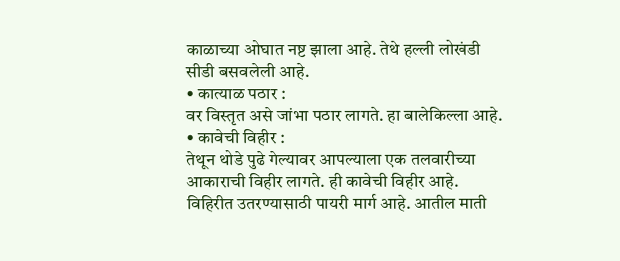काळाच्या ओघात नष्ट झाला आहे. तेथे हल्ली लोखंडी सीडी बसवलेली आहे.
• कात्याळ पठार :
वर विस्तृत असे जांभा पठार लागते. हा बालेकिल्ला आहे.
• कावेची विहीर :
तेथून थोडे पुढे गेल्यावर आपल्याला एक तलवारीच्या आकाराची विहीर लागते. ही कावेची विहीर आहे. विहिरीत उतरण्यासाठी पायरी मार्ग आहे. आतील माती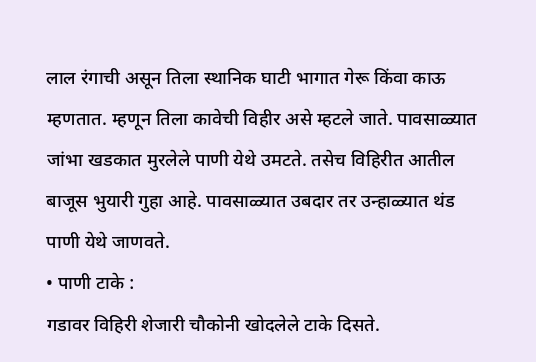लाल रंगाची असून तिला स्थानिक घाटी भागात गेरू किंवा काऊ म्हणतात. म्हणून तिला कावेची विहीर असे म्हटले जाते. पावसाळ्यात जांभा खडकात मुरलेले पाणी येथे उमटते. तसेच विहिरीत आतील बाजूस भुयारी गुहा आहे. पावसाळ्यात उबदार तर उन्हाळ्यात थंड पाणी येथे जाणवते.
• पाणी टाके :
गडावर विहिरी शेजारी चौकोनी खोदलेले टाके दिसते.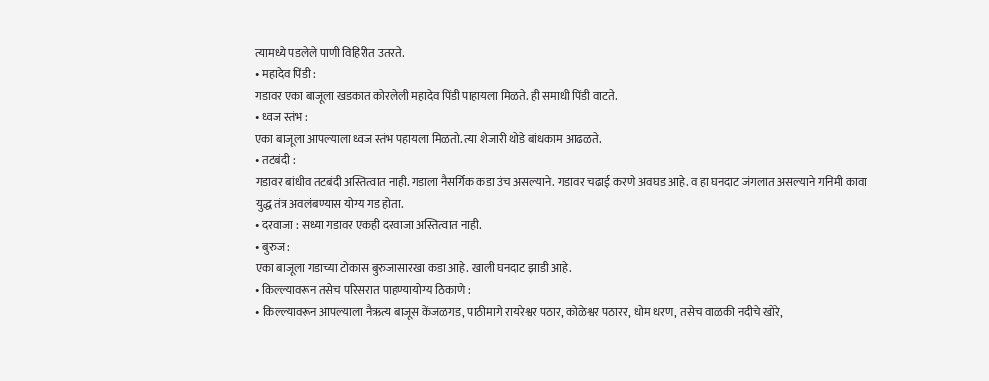त्यामध्ये पडलेले पाणी विहिरीत उतरते.
• महादेव पिंडी :
गडावर एका बाजूला खडकात कोरलेली महादेव पिंडी पाहायला मिळते. ही समाधी पिंडी वाटते.
• ध्वज स्तंभ :
एका बाजूला आपल्याला ध्वज स्तंभ पहायला मिळतो. त्या शेजारी थोडे बांधकाम आढळते.
• तटबंदी :
गडावर बांधीव तटबंदी अस्तित्वात नाही. गडाला नैसर्गिक कडा उंच असल्याने. गडावर चढाई करणे अवघड आहे. व हा घनदाट जंगलात असल्याने गनिमी कावा युद्ध तंत्र अवलंबण्यास योग्य गड होता.
• दरवाजा : सध्या गडावर एकही दरवाजा अस्तित्वात नाही.
• बुरुज :
एका बाजूला गडाच्या टोकास बुरुजासारखा कडा आहे. खाली घनदाट झाडी आहे.
• किल्ल्यावरून तसेच परिसरात पाहण्यायोग्य ठिकाणे :
• किल्ल्यावरून आपल्याला नैऋत्य बाजूस केंजळगड, पाठीमागे रायरेश्वर पठार, कोळेश्वर पठारर, धोम धरण, तसेच वाळकी नदीचे खोरे,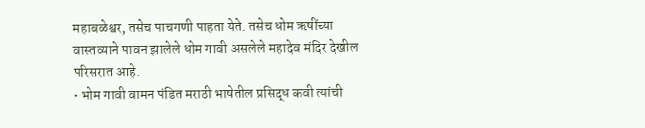महाबळेश्वर, तसेच पाचगणी पाहता येते. तसेच धोम ऋषींच्या वास्तव्याने पावन झालेले धोम गावी असलेले महादेव मंदिर देखील परिसरात आहे.
• भोम गावी वामन पंडित मराठी भाषेतील प्रसिद्ध कवी त्यांची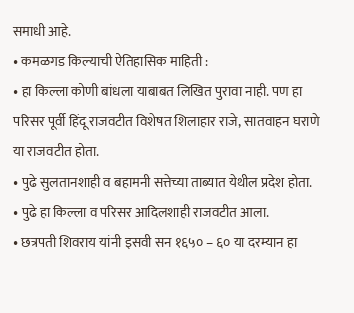समाधी आहे.
• कमळगड किल्याची ऐतिहासिक माहिती :
• हा किल्ला कोणी बांधला याबाबत लिखित पुरावा नाही. पण हा परिसर पूर्वी हिंदू राजवटीत विशेषत शिलाहार राजे, सातवाहन घराणे या राजवटीत होता.
• पुढे सुलतानशाही व बहामनी सत्तेच्या ताब्यात येथील प्रदेश होता.
• पुढे हा किल्ला व परिसर आदिलशाही राजवटीत आला.
• छत्रपती शिवराय यांनी इसवी सन १६५० – ६० या दरम्यान हा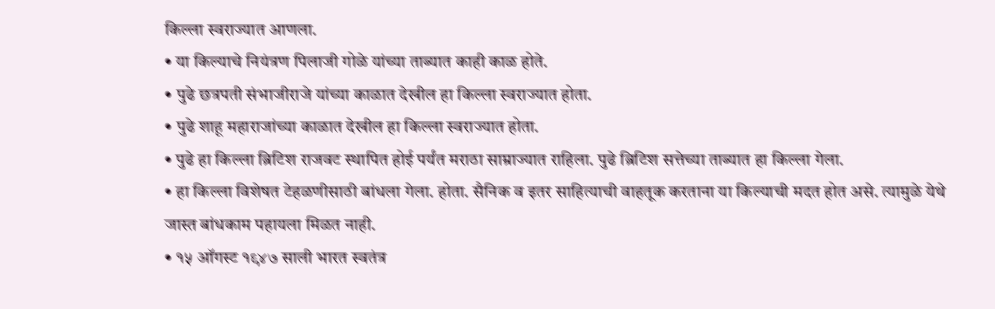किल्ला स्वराज्यात आणला.
• या किल्याचे नियंत्रण पिलाजी गोळे यांच्या ताब्यात काही काळ होते.
• पुढे छत्रपती संभाजीराजे यांच्या काळात देखील हा किल्ला स्वराज्यात होता.
• पुढे शाहू महाराजांच्या काळात देखील हा किल्ला स्वराज्यात होता.
• पुढे हा किल्ला ब्रिटिश राजवट स्थापित होई पर्यंत मराठा साम्राज्यात राहिला. पुढे ब्रिटिश सत्तेच्या ताब्यात हा किल्ला गेला.
• हा किल्ला विशेषत टेहळणीसाठी बांधला गेला. होता. सैनिक व इतर साहित्याची वाहतूक करताना या किल्याची मदत होत असे. त्यामुळे येथे जास्त बांधकाम पहायला मिळत नाही.
• १५ ऑगस्ट १९४७ साली भारत स्वतंत्र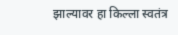झाल्यावर हा किल्ला स्वतंत्र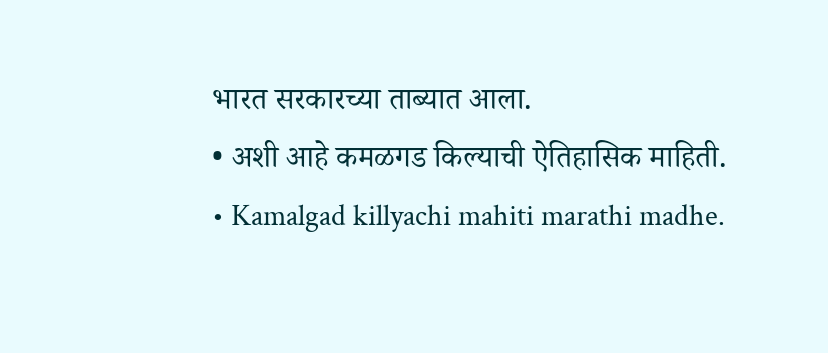भारत सरकारच्या ताब्यात आला.
• अशी आहे कमळगड किल्याची ऐतिहासिक माहिती.
• Kamalgad killyachi mahiti marathi madhe.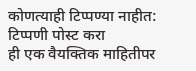कोणत्याही टिप्पण्या नाहीत:
टिप्पणी पोस्ट करा
ही एक वैयक्तिक माहितीपर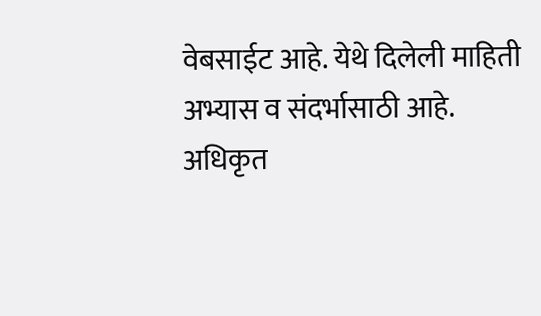वेबसाईट आहे. येथे दिलेली माहिती अभ्यास व संदर्भासाठी आहे.
अधिकृत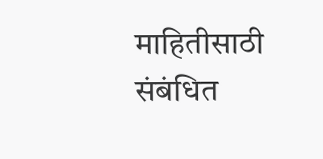माहितीसाठी संबंधित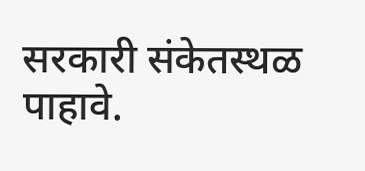सरकारी संकेतस्थळ पाहावे.